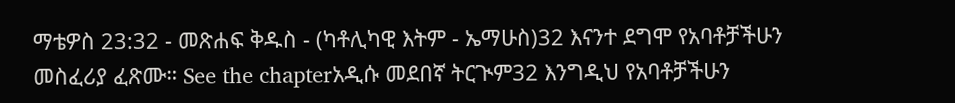ማቴዎስ 23:32 - መጽሐፍ ቅዱስ - (ካቶሊካዊ እትም - ኤማሁስ)32 እናንተ ደግሞ የአባቶቻችሁን መስፈሪያ ፈጽሙ። See the chapterአዲሱ መደበኛ ትርጒም32 እንግዲህ የአባቶቻችሁን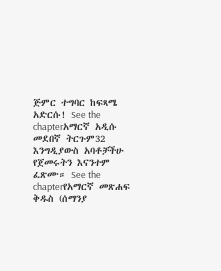ጅምር ተግባር ከፍጻሜ አድርሱ! See the chapterአማርኛ አዲሱ መደበኛ ትርጉም32 እንግዲያውስ አባቶቻችሁ የጀመሩትን እናንተም ፈጽሙ። See the chapterየአማርኛ መጽሐፍ ቅዱስ (ሰማንያ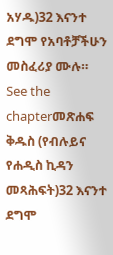አሃዱ)32 እናንተ ደግሞ የአባቶቻችሁን መስፈሪያ ሙሉ። See the chapterመጽሐፍ ቅዱስ (የብሉይና የሐዲስ ኪዳን መጻሕፍት)32 እናንተ ደግሞ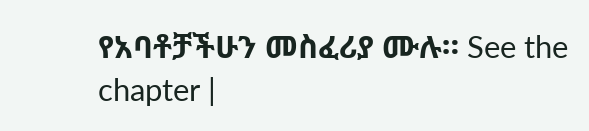የአባቶቻችሁን መስፈሪያ ሙሉ። See the chapter |